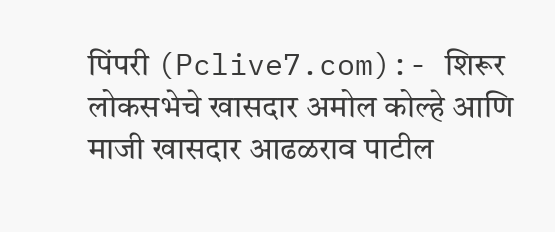पिंपरी (Pclive7.com):- शिरूर लोकसभेचे खासदार अमोल कोल्हे आणि माजी खासदार आढळराव पाटील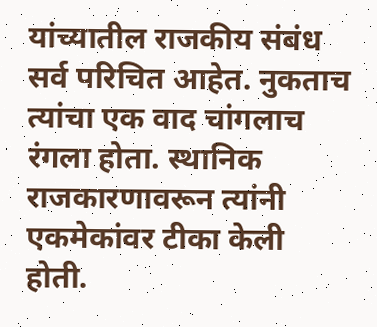यांच्यातील राजकीय संबंध सर्व परिचित आहेत. नुकताच त्यांचा एक वाद चांगलाच रंगला होता. स्थानिक राजकारणावरून त्यांनी एकमेकांवर टीका केली होती.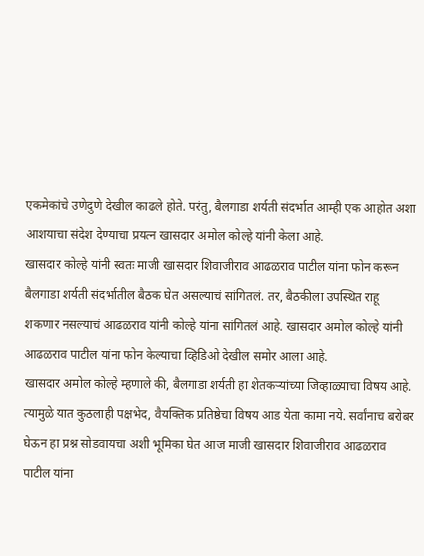एकमेकांचे उणेदुणे देखील काढले होते. परंतु, बैलगाडा शर्यती संदर्भात आम्ही एक आहोत अशा आशयाचा संदेश देण्याचा प्रयत्न खासदार अमोल कोल्हे यांनी केला आहे.
खासदार कोल्हे यांनी स्वतः माजी खासदार शिवाजीराव आढळराव पाटील यांना फोन करून बैलगाडा शर्यती संदर्भातील बैठक घेत असल्याचं सांगितलं. तर, बैठकीला उपस्थित राहू शकणार नसल्याचं आढळराव यांनी कोल्हे यांना सांगितलं आहे. खासदार अमोल कोल्हे यांनी आढळराव पाटील यांना फोन केल्याचा व्हिडिओ देखील समोर आला आहे.
खासदार अमोल कोल्हे म्हणाले की, बैलगाडा शर्यती हा शेतकऱ्यांच्या जिव्हाळ्याचा विषय आहे. त्यामुळे यात कुठलाही पक्षभेद, वैयक्तिक प्रतिष्ठेचा विषय आड येता कामा नये. सर्वांनाच बरोबर घेऊन हा प्रश्न सोडवायचा अशी भूमिका घेत आज माजी खासदार शिवाजीराव आढळराव पाटील यांना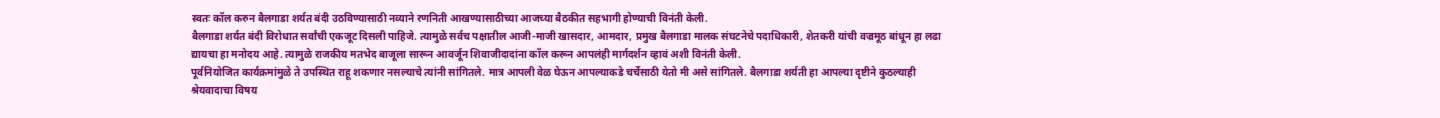स्वतः कॉल करुन बैलगाडा शर्यत बंदी उठविण्यासाठी नव्याने रणनिती आखण्यासाठीच्या आजच्या बैठकीत सहभागी होण्याची विनंती केली.
बैलगाडा शर्यत बंदी विरोधात सर्वांची एकजूट दिसली पाहिजे. त्यामुळे सर्वच पक्षातील आजी-माजी खासदार, आमदार, प्रमुख बैलगाडा मालक संघटनेचे पदाधिकारी, शेतकरी यांची वज्रमूठ बांधून हा लढा द्यायचा हा मनोदय आहे. त्यामुळे राजकीय मतभेद बाजूला सारून आवर्जून शिवाजीदादांना कॉल करून आपलंही मार्गदर्शन व्हावं अशी विनंती केली.
पूर्वनियोजित कार्यक्रमांमुळे ते उपस्थित राहू शकणार नसल्याचे त्यांनी सांगितले. मात्र आपली वेळ घेऊन आपल्याकडे चर्चेसाठी येतो मी असे सांगितले. बैलगाडा शर्यती हा आपल्या दृष्टीने कुठल्याही श्रेयवादाचा विषय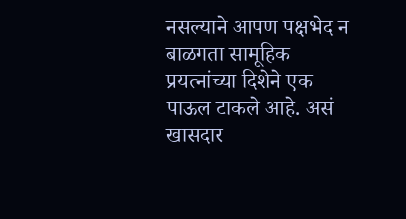नसल्याने आपण पक्षभेद न बाळगता सामूहिक प्रयत्नांच्या दिशेने एक पाऊल टाकले आहे. असं खासदार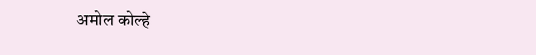अमोल कोल्हे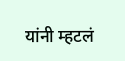यांनी म्हटलं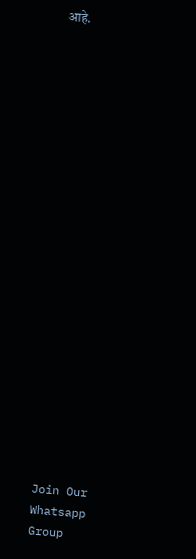आहे.






















Join Our Whatsapp Group